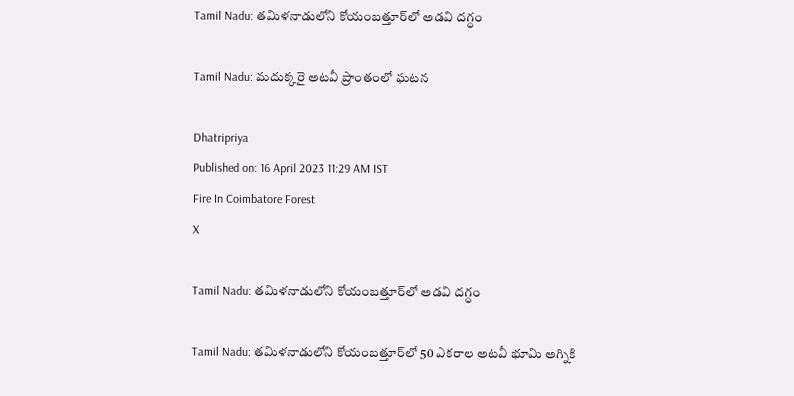Tamil Nadu: తమిళనాడు‌లోని కోయంబత్తూర్‌లో అడవి దగ్ధం

Tamil Nadu: మదుక్కరై అటవీ ప్రాంతంలో ఘటన

Dhatripriya
Published on: 16 April 2023 11:29 AM IST
Fire In Coimbatore Forest
X

Tamil Nadu: తమిళనాడు‌లోని కోయంబత్తూర్‌లో అడవి దగ్ధం

Tamil Nadu: తమిళనాడులోని కోయంబత్తూర్‌లో 50 ఎకరాల అటవీ భూమి అగ్నికి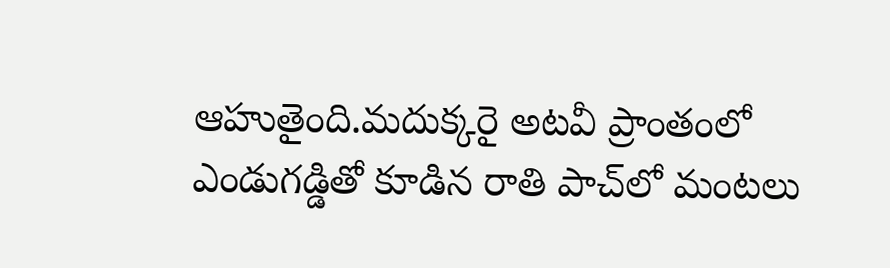ఆహుతైంది.మదుక్కరై అటవీ ప్రాంతంలో ఎండుగడ్డితో కూడిన రాతి పాచ్‌లో మంటలు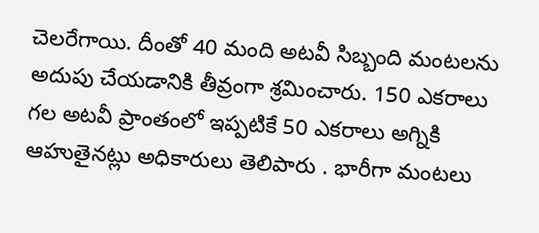చెలరేగాయి. దీంతో 40 మంది అటవీ సిబ్బంది మంటలను అదుపు చేయడానికి తీవ్రంగా శ్రమించారు. 150 ఎకరాలు గల అటవీ ప్రాంతంలో ఇప్పటికే 50 ఎకరాలు అగ్నికి ఆహుతైనట్లు అధికారులు తెలిపారు . భారీగా మంటలు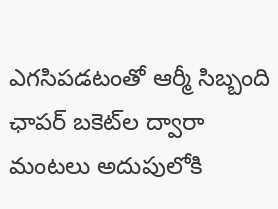ఎగసిపడటంతో ఆర్మీ సిబ్బంది ఛాపర్ బకెట్‌ల ద్వారా మంటలు అదుపులోకి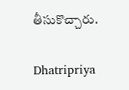తీసుకొచ్చారు.

Dhatripriya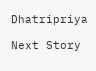Dhatripriya

Next Story